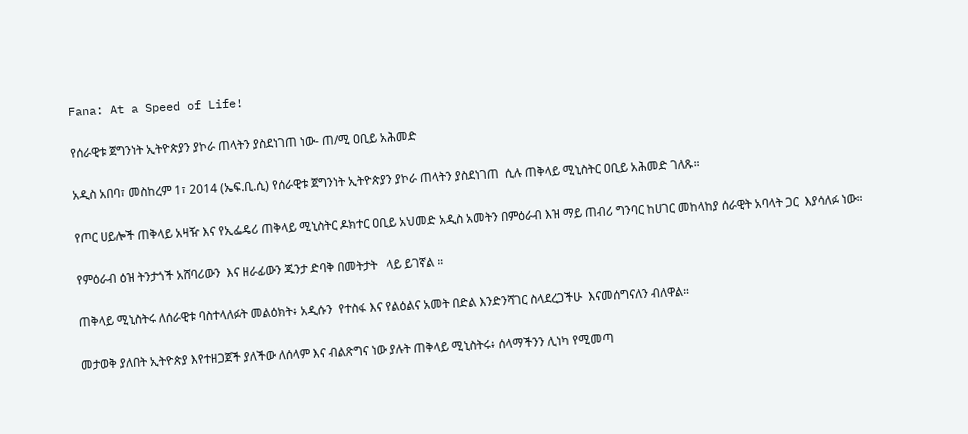Fana: At a Speed of Life!

የሰራዊቱ ጀግንነት ኢትዮጵያን ያኮራ ጠላትን ያስደነገጠ ነው- ጠ/ሚ ዐቢይ አሕመድ

አዲስ አበባ፣ መስከረም 1፣ 2014 (ኤፍ.ቢ.ሲ) የሰራዊቱ ጀግንነት ኢትዮጵያን ያኮራ ጠላትን ያስደነገጠ  ሲሉ ጠቅላይ ሚኒስትር ዐቢይ አሕመድ ገለጹ።

የጦር ሀይሎች ጠቅላይ አዛዥ እና የኢፌዴሪ ጠቅላይ ሚኒስትር ዶክተር ዐቢይ አህመድ አዲስ አመትን በምዕራብ እዝ ማይ ጠብሪ ግንባር ከሀገር መከላከያ ሰራዊት አባላት ጋር  እያሳለፉ ነው።

የምዕራብ ዕዝ ትንታጎች አሸባሪውን  እና ዘራፊውን ጁንታ ድባቅ በመትታት   ላይ ይገኛል ።

ጠቅላይ ሚኒስትሩ ለሰራዊቱ ባስተላለፉት መልዕክት፥ አዲሱን  የተስፋ እና የልዕልና አመት በድል እንድንሻገር ስላደረጋችሁ  እናመሰግናለን ብለዋል።

መታወቅ ያለበት ኢትዮጵያ እየተዘጋጀች ያለችው ለሰላም እና ብልጽግና ነው ያሉት ጠቅላይ ሚኒስትሩ፥ ሰላማችንን ሊነካ የሚመጣ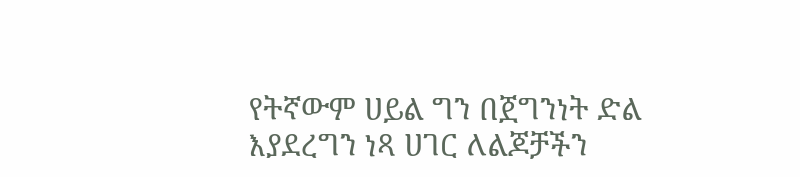የትኛውም ሀይል ግን በጀግንነት ድል እያደረግን ነጻ ሀገር ለልጆቻችን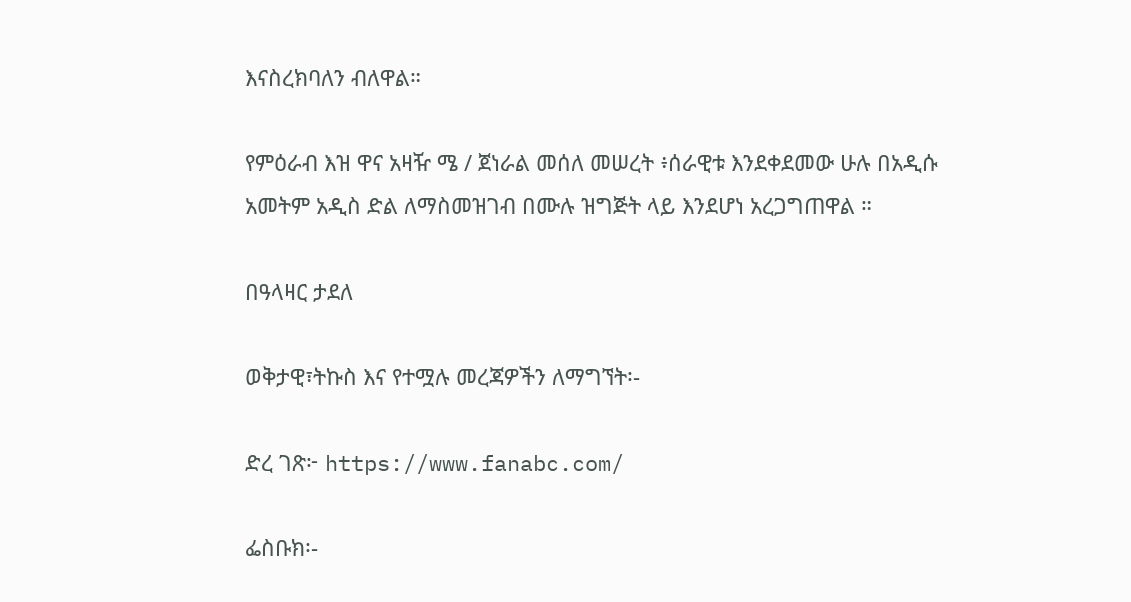እናስረክባለን ብለዋል።

የምዕራብ እዝ ዋና አዛዥ ሜ / ጀነራል መሰለ መሠረት ፥ሰራዊቱ እንደቀደመው ሁሉ በአዲሱ አመትም አዲስ ድል ለማስመዝገብ በሙሉ ዝግጅት ላይ እንደሆነ አረጋግጠዋል ።

በዓላዛር ታደለ

ወቅታዊ፣ትኩስ እና የተሟሉ መረጃዎችን ለማግኘት፡-

ድረ ገጽ፦ https://www.fanabc.com/

ፌስቡክ፡-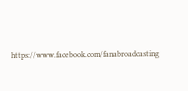https://www.facebook.com/fanabroadcasting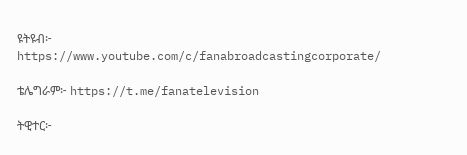ዩትዩብ፦ https://www.youtube.com/c/fanabroadcastingcorporate/

ቴሌግራም፦ https://t.me/fanatelevision

ትዊተር፦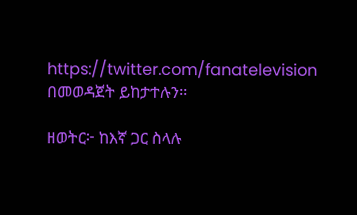https://twitter.com/fanatelevision በመወዳጀት ይከታተሉን፡፡

ዘወትር፦ ከእኛ ጋር ስላሉ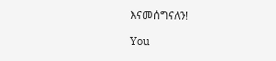እናመሰግናለን!

You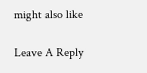might also like

Leave A Reply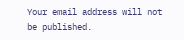Your email address will not be published.